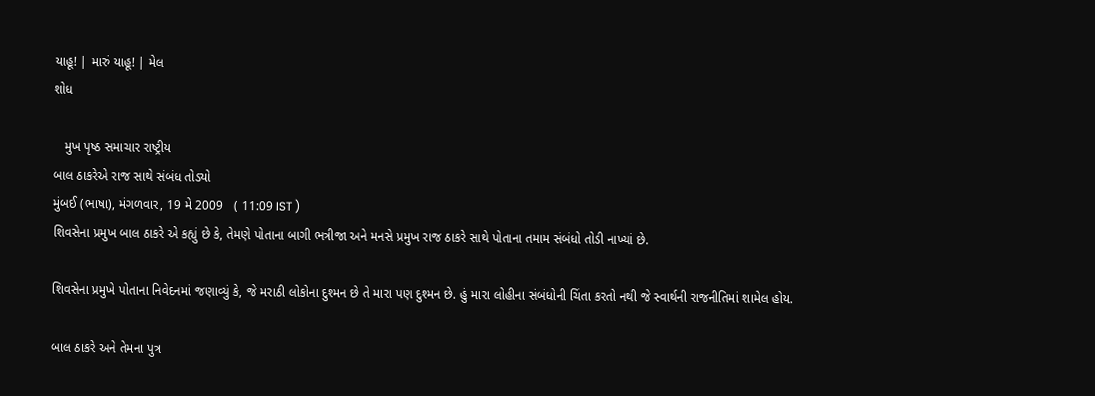યાહૂ! | મારું યાહૂ! | મેલ
શોધ

   મુખ પૃષ્ઠ સમાચાર રાષ્ટ્રીય
બાલ ઠાકરેએ રાજ સાથે સંબંધ તોડ્યો
મુંબઈ (ભાષા), મંગળવાર, 19 મે 2009   ( 11:09 IST )
શિવસેના પ્રમુખ બાલ ઠાકરે એ કહ્યું છે કે, તેમણે પોતાના બાગી ભત્રીજા અને મનસે પ્રમુખ રાજ ઠાકરે સાથે પોતાના તમામ સંબંધો તોડી નાખ્યાં છે.

શિવસેના પ્રમુખે પોતાના નિવેદનમાં જણાવ્યું કે, જે મરાઠી લોકોના દુશ્મન છે તે મારા પણ દુશ્મન છે. હું મારા લોહીના સંબંધોની ચિંતા કરતો નથી જે સ્વાર્થની રાજનીતિમાં શામેલ હોય.

બાલ ઠાકરે અને તેમના પુત્ર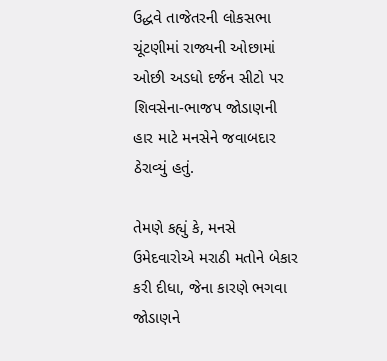ઉદ્ધવે તાજેતરની લોકસભા ચૂંટણીમાં રાજ્યની ઓછામાં ઓછી અડધો દર્જન સીટો પર શિવસેના-ભાજપ જોડાણની હાર માટે મનસેને જવાબદાર ઠેરાવ્યું હતું.

તેમણે કહ્યું કે, મનસે ઉમેદવારોએ મરાઠી મતોને બેકાર કરી દીધા, જેના કારણે ભગવા જોડાણને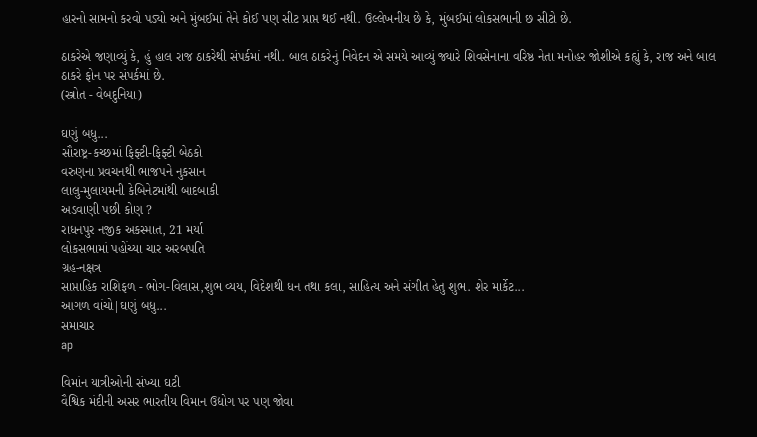હારનો સામનો કરવો પડ્યો અને મુંબઈમાં તેને કોઈ પણ સીટ પ્રાપ્ત થઈ નથી. ઉલ્લેખનીય છે કે, મુંબઈમાં લોકસભાની છ સીટો છે.

ઠાકરેએ જણાવ્યું કે, હું હાલ રાજ ઠાકરેથી સંપર્કમાં નથી. બાલ ઠાકરેનું નિવેદન એ સમયે આવ્યું જ્યારે શિવસેનાના વરિષ્ઠ નેતા મનોહર જોશીએ કહ્યું કે, રાજ અને બાલ ઠાકરે ફોન પર સંપર્કમાં છે.
(સ્ત્રોત - વેબદુનિયા)

ઘણું બધુ...
સૌરાષ્ટ્ર-કચ્છમાં ફિફ્ટી-ફિફ્ટી બેઠકો
વરુણના પ્રવચનથી ભાજપને નુકસાન
લાલુ-મુલાયમની કેબિનેટમાંથી બાદબાકી
અડવાણી પછી કોણ ?
રાધનપુર નજીક અકસ્માત, 21 મર્યા
લોકસભામાં પહોંચ્યા ચાર અરબપતિ
ગ્રહ-નક્ષત્ર
સાપ્તાહિક રાશિફળ - ભોગ-વિલાસ,શુભ વ્યય, વિદેશથી ધન તથા કલા, સાહિત્ય અને સંગીત હેતુ શુભ. શેર માર્કેટ...
આગળ વાંચો|ઘણું બધુ...
સમાચાર
ap

વિમાંન યાત્રીઓની સંખ્યા ઘટી
વૈશ્વિક મંદીની અસર ભારતીય વિમાન ઉદ્યોગ પર પણ જોવા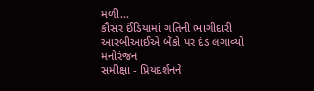મળી...
કૌસર ઈંડિયામાં ગતિની ભાગીદારી
આરબીઆઈએ બેંકો પર દંડ લગાવ્યો
મનોરંજન
સમીક્ષા - પ્રિયદર્શનને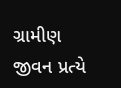ગ્રામીણ જીવન પ્રત્યે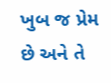ખુબ જ પ્રેમ છે અને તે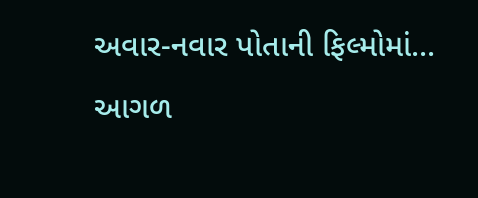અવાર-નવાર પોતાની ફિલ્મોમાં...
આગળ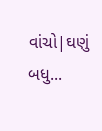વાંચો|ઘણું બધુ...